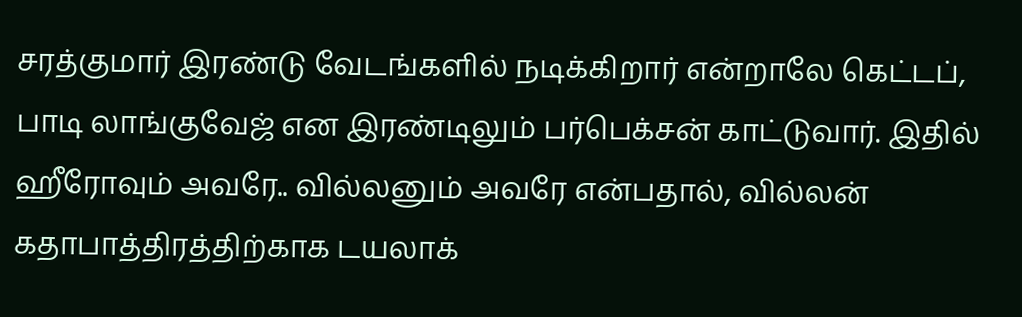சரத்குமார் இரண்டு வேடங்களில் நடிக்கிறார் என்றாலே கெட்டப், பாடி லாங்குவேஜ் என இரண்டிலும் பர்பெக்சன் காட்டுவார். இதில் ஹீரோவும் அவரே.. வில்லனும் அவரே என்பதால், வில்லன் கதாபாத்திரத்திற்காக டயலாக்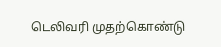டெலிவரி முதற்கொண்டு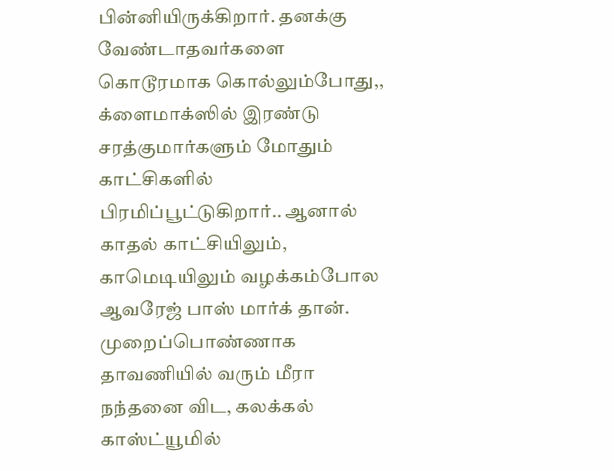பின்னியிருக்கிறார். தனக்கு வேண்டாதவர்களை கொடூரமாக கொல்லும்போது,, க்ளைமாக்ஸில் இரண்டு சரத்குமார்களும் மோதும் காட்சிகளில் பிரமிப்பூட்டுகிறார்.. ஆனால் காதல் காட்சியிலும், காமெடியிலும் வழக்கம்போல ஆவரேஜ் பாஸ் மார்க் தான்.
முறைப்பொண்ணாக தாவணியில் வரும் மீரா நந்தனை விட, கலக்கல் காஸ்ட்யூமில்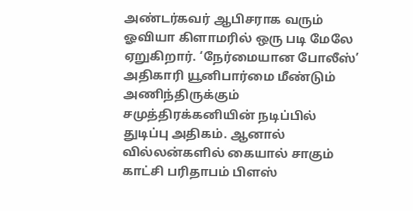அண்டர்கவர் ஆபிசராக வரும் ஓவியா கிளாமரில் ஒரு படி மேலே ஏறுகிறார். ‘நேர்மையான போலீஸ்’ அதிகாரி யூனிபார்மை மீண்டும் அணிந்திருக்கும் சமுத்திரக்கனியின் நடிப்பில் துடிப்பு அதிகம். ஆனால் வில்லன்களில் கையால் சாகும் காட்சி பரிதாபம் பிளஸ்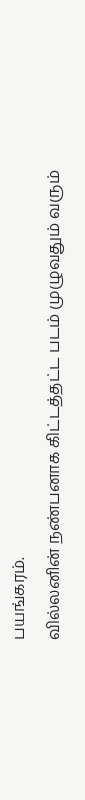பயங்கரம்.
வில்லனின் நண்பனாக கிட்டத்தட்ட படம் முழுவதும் வரும்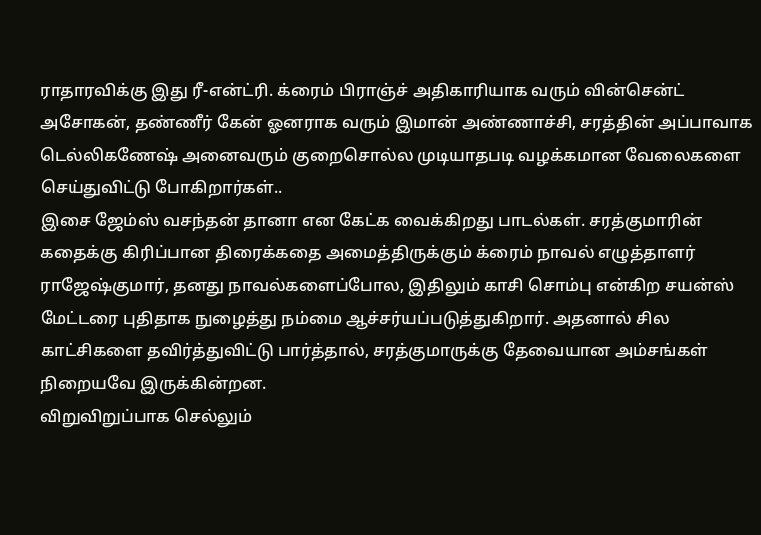ராதாரவிக்கு இது ரீ-என்ட்ரி. க்ரைம் பிராஞ்ச் அதிகாரியாக வரும் வின்சென்ட் அசோகன், தண்ணீர் கேன் ஓனராக வரும் இமான் அண்ணாச்சி, சரத்தின் அப்பாவாக டெல்லிகணேஷ் அனைவரும் குறைசொல்ல முடியாதபடி வழக்கமான வேலைகளை செய்துவிட்டு போகிறார்கள்..
இசை ஜேம்ஸ் வசந்தன் தானா என கேட்க வைக்கிறது பாடல்கள். சரத்குமாரின் கதைக்கு கிரிப்பான திரைக்கதை அமைத்திருக்கும் க்ரைம் நாவல் எழுத்தாளர் ராஜேஷ்குமார், தனது நாவல்களைப்போல, இதிலும் காசி சொம்பு என்கிற சயன்ஸ் மேட்டரை புதிதாக நுழைத்து நம்மை ஆச்சர்யப்படுத்துகிறார். அதனால் சில காட்சிகளை தவிர்த்துவிட்டு பார்த்தால், சரத்குமாருக்கு தேவையான அம்சங்கள் நிறையவே இருக்கின்றன.
விறுவிறுப்பாக செல்லும்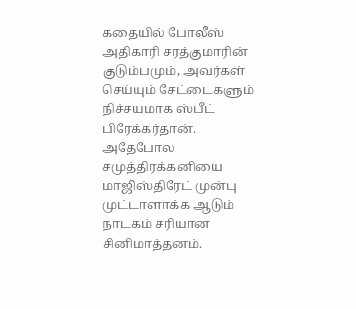கதையில் போலீஸ் அதிகாரி சரத்குமாரின் குடும்பமும், அவர்கள் செய்யும் சேட்டைகளும் நிச்சயமாக ஸ்பீட் பிரேக்கர்தான். அதேபோல சமுத்திரக்கனியை மாஜிஸ்திரேட் முன்பு முட்டாளாக்க ஆடும் நாடகம் சரியான சினிமாத்தனம்.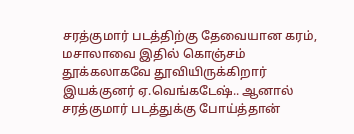சரத்குமார் படத்திற்கு தேவையான கரம், மசாலாவை இதில் கொஞ்சம் தூக்கலாகவே தூவியிருக்கிறார் இயக்குனர் ஏ.வெங்கடேஷ்.. ஆனால் சரத்குமார் படத்துக்கு போய்த்தான்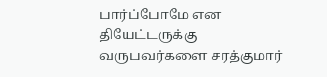பார்ப்போமே என தியேட்டருக்கு வருபவர்களை சரத்குமார்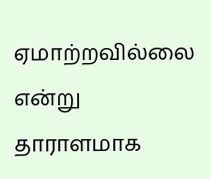ஏமாற்றவில்லை என்று தாராளமாக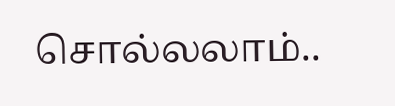சொல்லலாம்..